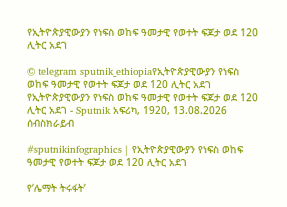የኢትዮጵያዊውያን የነፍስ ወከፍ ዓመታዊ የወተት ፍጆታ ወደ 120 ሊትር አደገ

© telegram sputnik_ethiopiaየኢትዮጵያዊውያን የነፍስ ወከፍ ዓመታዊ የወተት ፍጆታ ወደ 120 ሊትር አደገ
የኢትዮጵያዊውያን የነፍስ ወከፍ ዓመታዊ የወተት ፍጆታ ወደ 120 ሊትር አደገ - Sputnik አፍሪካ, 1920, 13.08.2026
ሰብስክራይብ

#sputnikinfographics | የኢትዮጵያዊውያን የነፍስ ወከፍ ዓመታዊ የወተት ፍጆታ ወደ 120 ሊትር አደገ

የ‘ሌማት ትሩፋት’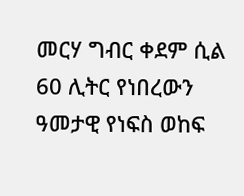መርሃ ግብር ቀደም ሲል 60 ሊትር የነበረውን ዓመታዊ የነፍስ ወከፍ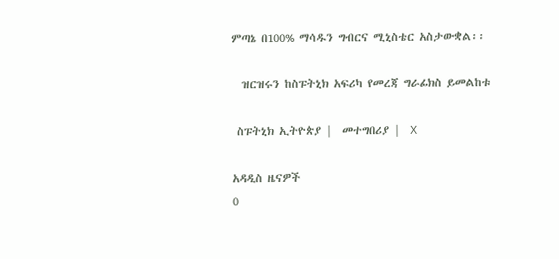ምጣኔ በ100% ማሳዱን ግብርና ሚኒስቴር አስታውቋል፡፡

  ዝርዝሩን ከስፑትኒክ አፍሪካ የመረጃ ግራፊክስ ይመልከቱ

 ስፑትኒክ ኢትዮጵያ |  መተግበሪያ |  X

አዳዲስ ዜናዎች
0